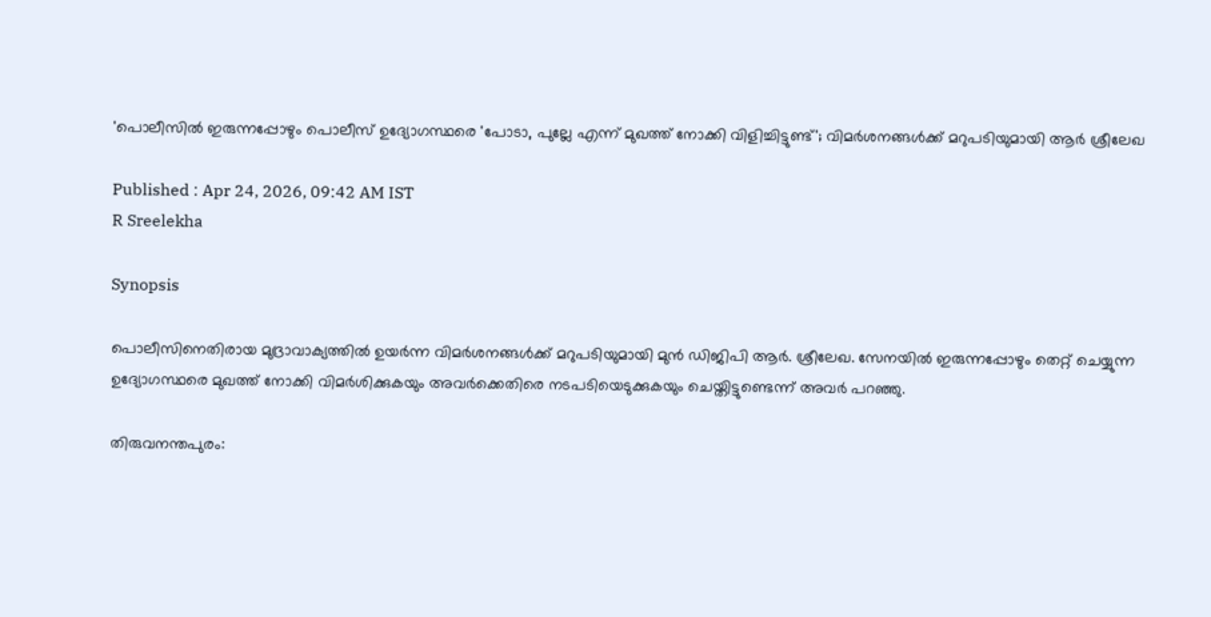'പൊലീസിൽ ഇരുന്നപ്പോഴും പൊലീസ് ഉദ്യോഗസ്ഥരെ 'പോടാ, പുല്ലേ എന്ന് മുഖത്ത് നോക്കി വിളിച്ചിട്ടുണ്ട്'; വിമർശനങ്ങൾക്ക് മറുപടിയുമായി ആർ ശ്രീലേഖ

Published : Apr 24, 2026, 09:42 AM IST
R Sreelekha

Synopsis

പൊലീസിനെതിരായ മുദ്രാവാക്യത്തിൽ ഉയർന്ന വിമർശനങ്ങൾക്ക് മറുപടിയുമായി മുൻ ഡിജിപി ആർ. ശ്രീലേഖ. സേനയിൽ ഇരുന്നപ്പോഴും തെറ്റ് ചെയ്യുന്ന ഉദ്യോഗസ്ഥരെ മുഖത്ത് നോക്കി വിമർശിക്കുകയും അവർക്കെതിരെ നടപടിയെടുക്കുകയും ചെയ്തിട്ടുണ്ടെന്ന് അവർ പറഞ്ഞു.

തിരുവനന്തപുരം: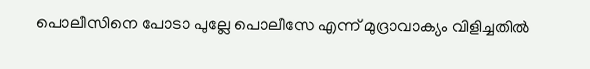പൊലീസിനെ പോടാ പുല്ലേ പൊലീസേ എന്ന് മുദ്രാവാക്യം വിളിച്ചതിൽ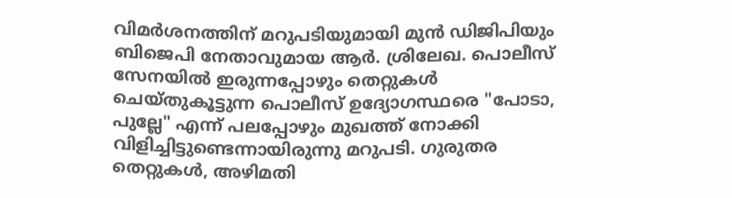വിമർശനത്തിന് മറുപടിയുമായി മുൻ ഡിജിപിയും ബിജെപി നേതാവുമായ ആർ. ശ്രിലേഖ. പൊലീസ് സേനയിൽ ഇരുന്നപ്പോഴും തെറ്റുകൾ ചെയ്തുകൂട്ടുന്ന പൊലീസ് ഉദ്യോഗസ്ഥരെ "പോടാ, പുല്ലേ" എന്ന് പലപ്പോഴും മുഖത്ത് നോക്കി വിളിച്ചിട്ടുണ്ടെന്നായിരുന്നു മറുപടി. ഗുരുതര തെറ്റുകൾ, അഴിമതി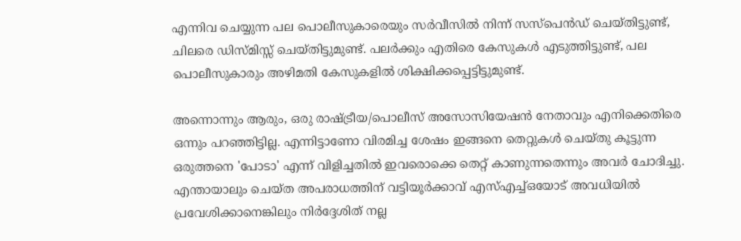എന്നിവ ചെയ്യുന്ന പല പൊലീസുകാരെയും സർവീസിൽ നിന്ന് സസ്‌പെൻഡ് ചെയ്തിട്ടുണ്ട്, ചിലരെ ഡിസ്മിസ്സ് ചെയ്തിട്ടുമുണ്ട്. പലർക്കും എതിരെ കേസുകൾ എടുത്തിട്ടുണ്ട്, പല പൊലീസുകാരും അഴിമതി കേസുകളിൽ ശിക്ഷിക്കപ്പെട്ടിട്ടുമുണ്ട്.

അന്നൊന്നും ആരും, ഒരു രാഷ്ട്രീയ/പൊലീസ് അസോസിയേഷൻ നേതാവും എനിക്കെതിരെ ഒന്നും പറഞ്ഞിട്ടില്ല. എന്നിട്ടാണോ വിരമിച്ച ശേഷം ഇങ്ങനെ തെറ്റുകൾ ചെയ്തു കൂട്ടുന്ന ഒരുത്തനെ 'പോടാ' എന്ന് വിളിച്ചതിൽ ഇവരൊക്കെ തെറ്റ് കാണുന്നതെന്നും അവർ ചോദിച്ചു. എന്തായാലും ചെയ്ത അപരാധത്തിന് വട്ടിയൂർക്കാവ് എസ്എച്ച്ഒയോട് അവധിയിൽ പ്രവേശിക്കാനെങ്കിലും നിർദ്ദേശിത് നല്ല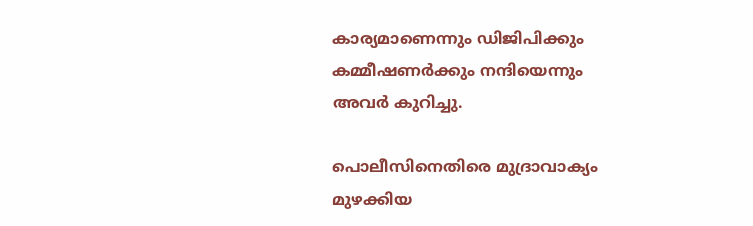കാര്യമാണെന്നും ഡിജിപിക്കും കമ്മീഷണർക്കും നന്ദിയെന്നും അവർ കുറിച്ചു.

പൊലീസിനെതിരെ മുദ്രാവാക്യം മുഴക്കിയ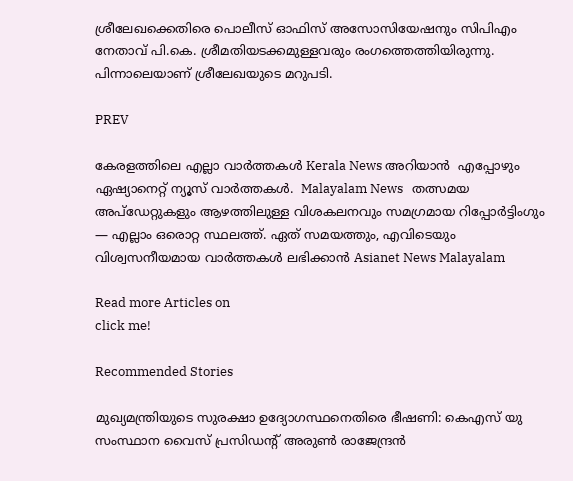ശ്രീലേഖക്കെതിരെ പൊലീസ് ഓഫിസ് അസോസിയേഷനും സിപിഎം നേതാവ് പി.കെ. ശ്രീമതിയടക്കമുള്ളവരും രംഗത്തെത്തിയിരുന്നു. പിന്നാലെയാണ് ശ്രീലേഖയുടെ മറുപടി.

PREV

കേരളത്തിലെ എല്ലാ വാർത്തകൾ Kerala News അറിയാൻ  എപ്പോഴും ഏഷ്യാനെറ്റ് ന്യൂസ് വാർത്തകൾ.  Malayalam News   തത്സമയ അപ്‌ഡേറ്റുകളും ആഴത്തിലുള്ള വിശകലനവും സമഗ്രമായ റിപ്പോർട്ടിംഗും — എല്ലാം ഒരൊറ്റ സ്ഥലത്ത്. ഏത് സമയത്തും, എവിടെയും വിശ്വസനീയമായ വാർത്തകൾ ലഭിക്കാൻ Asianet News Malayalam

Read more Articles on
click me!

Recommended Stories

മുഖ്യമന്ത്രിയുടെ സുരക്ഷാ ഉദ്യോഗസ്ഥനെതിരെ ഭീഷണി: കെഎസ് യു സംസ്ഥാന വൈസ് പ്രസിഡന്റ് അരുണ്‍ രാജേന്ദ്രന്‍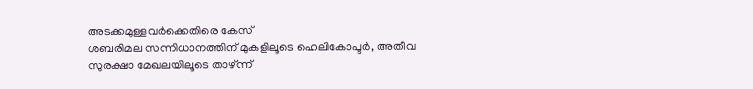അടക്കമുള്ളവര്‍ക്കെതിരെ കേസ്
ശബരിമല സന്നിധാനത്തിന് മുകളിലൂടെ ഹെലികോപ്ടര്‍, അതീവ സുരക്ഷാ മേഖലയിലൂടെ താഴ്ന്ന്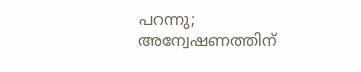പറന്നു; അന്വേഷണത്തിന്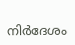നിര്‍ദേശം